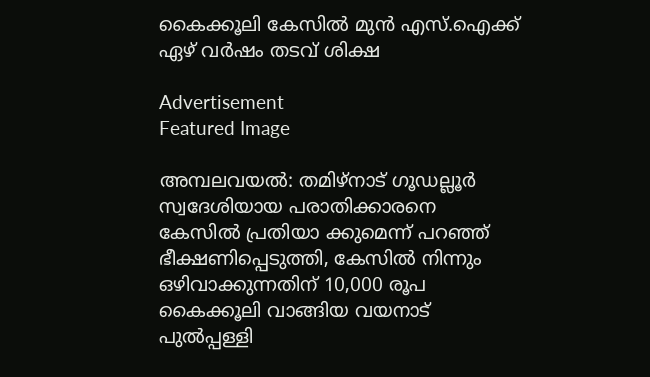കൈക്കൂലി കേസിൽ മുൻ എസ്.ഐക്ക് ഏഴ് വർഷം തടവ് ശിക്ഷ

Advertisement
Featured Image

അമ്പലവയൽ: തമിഴ്‌നാട് ഗൂഡല്ലൂർ സ്വദേശിയായ പരാതിക്കാരനെ കേസിൽ പ്രതിയാ ക്കുമെന്ന് പറഞ്ഞ് ഭീക്ഷണിപ്പെടുത്തി, കേസിൽ നിന്നും ഒഴിവാക്കുന്നതിന് 10,000 രൂപ കൈക്കൂലി വാങ്ങിയ വയനാട് പുൽപ്പള്ളി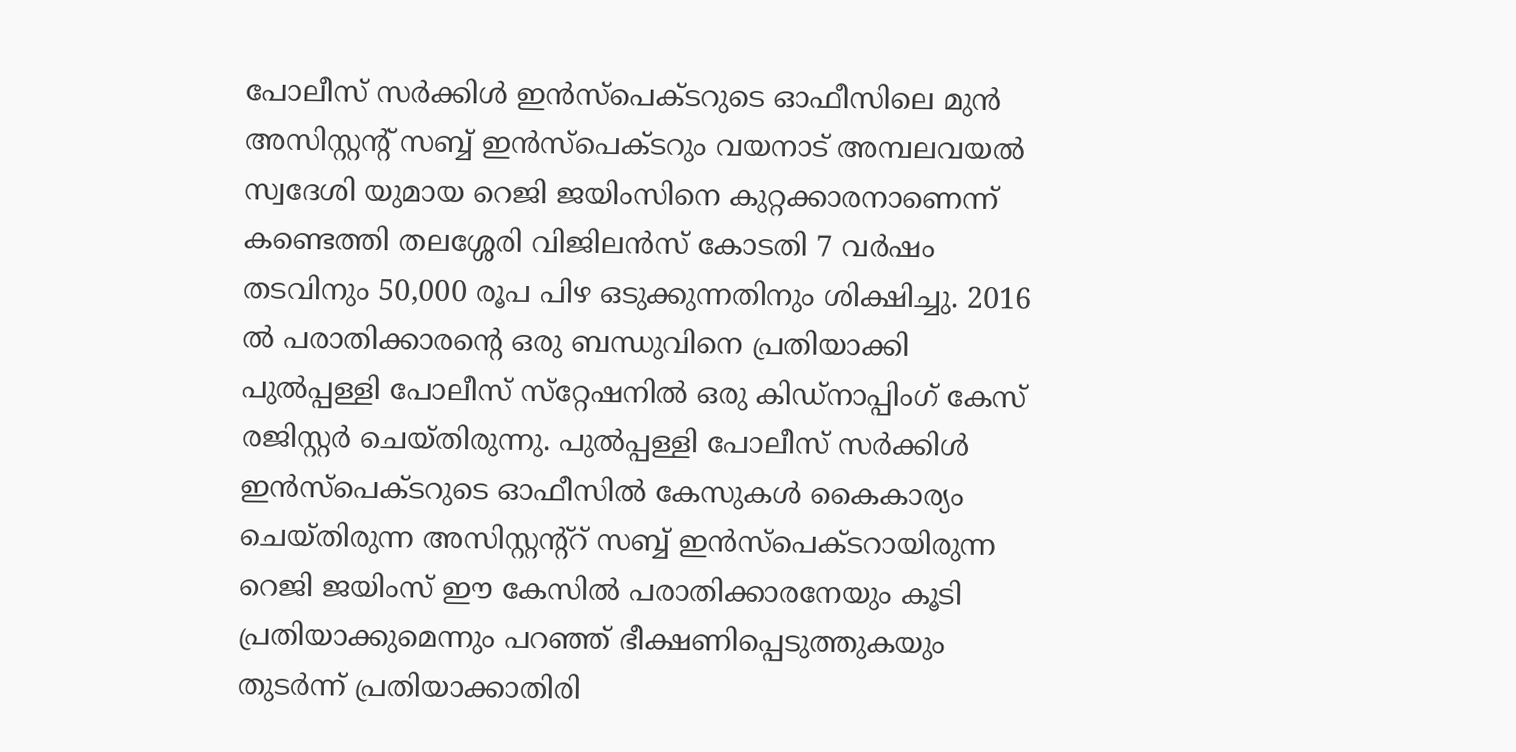പോലീസ് സർക്കിൾ ഇൻസ്പെക്ടറുടെ ഓഫീസിലെ മുൻ അസിസ്റ്റൻ്റ് സബ്ബ് ഇൻസ്പെക്ടറും വയനാട് അമ്പലവയൽ സ്വദേശി യുമായ റെജി ജയിംസിനെ കുറ്റക്കാരനാണെന്ന് കണ്ടെത്തി തലശ്ശേരി വിജിലൻസ് കോടതി 7 വർഷം തടവിനും 50,000 രൂപ പിഴ ഒടുക്കുന്നതിനും ശിക്ഷിച്ചു. 2016 ൽ പരാതിക്കാരന്റെ ഒരു ബന്ധുവിനെ പ്രതിയാക്കി പുൽപ്പള്ളി പോലീസ് സ്‌റ്റേഷനിൽ ഒരു കിഡ്‌നാപ്പിംഗ് കേസ് രജിസ്റ്റർ ചെയ്‌തിരുന്നു. പുൽപ്പള്ളി പോലീസ് സർക്കിൾ ഇൻസ്പെക്ടറുടെ ഓഫീസിൽ കേസുകൾ കൈകാര്യം ചെയ്‌തിരുന്ന അസിസ്റ്റന്റ്റ് സബ്ബ് ഇൻസ്പെക്ടറായിരുന്ന റെജി ജയിംസ് ഈ കേസിൽ പരാതിക്കാരനേയും കൂടി പ്രതിയാക്കുമെന്നും പറഞ്ഞ് ഭീക്ഷണിപ്പെടുത്തുകയും തുടർന്ന് പ്രതിയാക്കാതിരി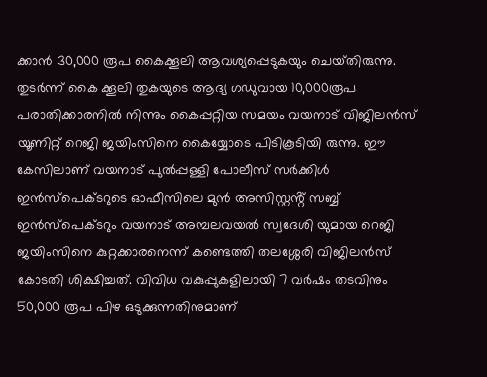ക്കാൻ 30,000 രൂപ കൈക്കൂലി ആവശ്യപ്പെടുകയും ചെയ്‌തിരുന്നു. തുടർന്ന് കൈ ക്കൂലി തുകയുടെ ആദ്യ ഗഡുവായ 10,000രൂപ പരാതിക്കാരനിൽ നിന്നും കൈപ്പറ്റിയ സമയം വയനാട് വിജിലൻസ് യൂണിറ്റ് റെജി ജയിംസിനെ കൈയ്യോടെ പിടികൂടിയി രുന്നു. ഈ കേസിലാണ് വയനാട് പുൽപ്പള്ളി പോലീസ് സർക്കിൾ ഇൻസ്പെക്ടറുടെ ഓഫീസിലെ മുൻ അസിസ്റ്റൻ്റ് സബ്ബ് ഇൻസ്പെക്ടറും വയനാട് അമ്പലവയൽ സ്വദേശി യുമായ റെജി ജയിംസിനെ കുറ്റക്കാരനെന്ന് കണ്ടെത്തി തലശ്ശേരി വിജിലൻസ് കോടതി ശിക്ഷിച്ചത്. വിവിധ വകുപ്പുകളിലായി 7 വർഷം തടവിനും 50,000 രൂപ പിഴ ഒടുക്കുന്നതിനുമാണ്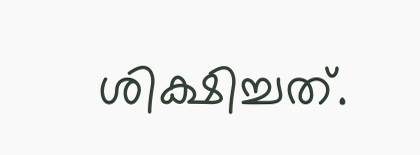ശിക്ഷിച്ചത്.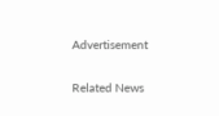Advertisement

Related News